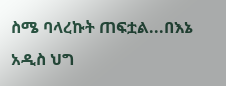ስሜ ባላረኩት ጠፍቷል...በእኔ አዲስ ህግ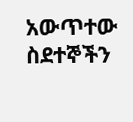አውጥተው ስደተኞችን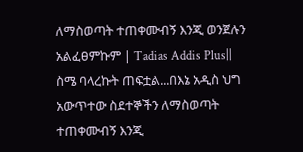ለማስወጣት ተጠቀሙብኝ እንጂ ወንጀሉን አልፈፀምኩም | Tadias Addis Plus||
ስሜ ባላረኩት ጠፍቷል...በእኔ አዲስ ህግ አውጥተው ስደተኞችን ለማስወጣት ተጠቀሙብኝ እንጂ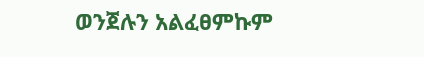ወንጀሉን አልፈፀምኩም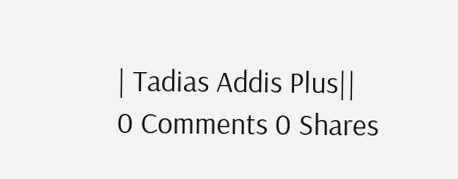| Tadias Addis Plus||
0 Comments 0 Shares